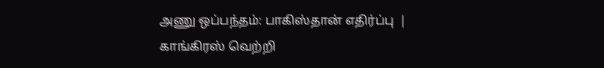அணு ஒப்பந்தம்: பாகிஸ்தான் எதிர்ப்பு  |  காங்கிரஸ் வெற்றி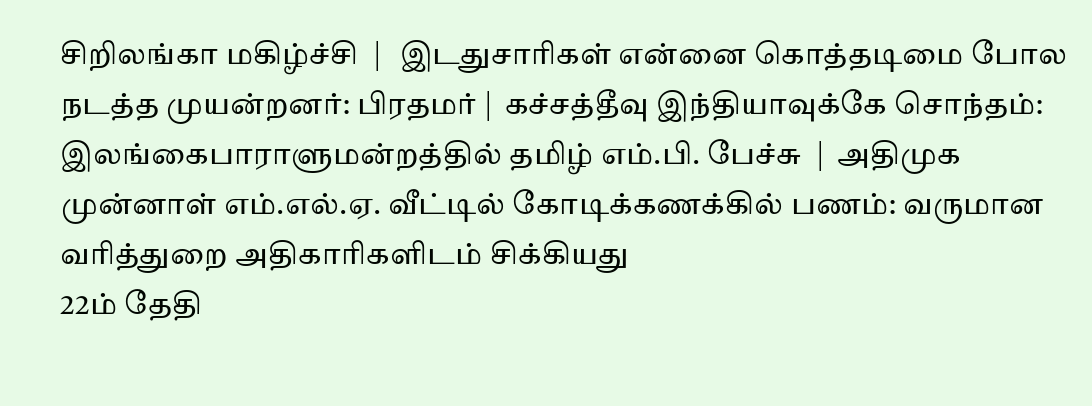சிறிலங்கா மகிழ்ச்சி  |   இடதுசாரிகள் என்னை கொத்தடிமை போல நடத்த முயன்றனர்: பிரதமர் |  கச்சத்தீவு இந்தியாவுக்கே சொந்தம்: இலங்கைபாராளுமன்றத்தில் தமிழ் எம்.பி. பேச்சு  |  அதிமுக முன்னாள் எம்.எல்.ஏ. வீட்டில் கோடிக்கணக்கில் பணம்: வருமான வரித்துறை அதிகாரிகளிடம் சிக்கியது
22ம் தேதி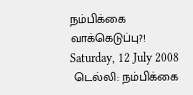நம்பிக்கை வாக்கெடுப்பு?!
Saturday, 12 July 2008
 டெல்லி: நம்பிக்கை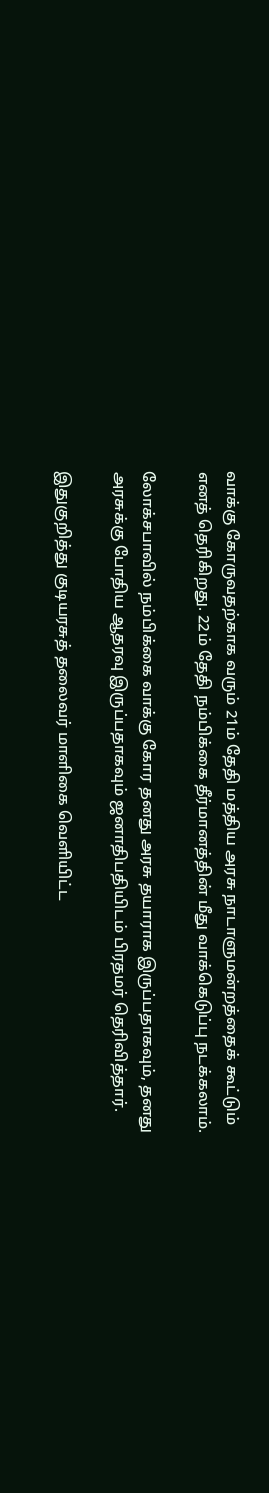வாக்கு கோருவதற்காக வரும் 21ம் தேதி மத்திய அரசு நாடாளுமன்றத்தைக் கூட்டும் எனத் தெரிகிறது. 22ம் தேதி நம்பிக்கை தீர்மானத்தின் மீது வாக்கெடுப்பு நடக்கலாம்.

லோக்சபாவில் நம்பிக்கை வாக்கு கோர தனது அரசு தயாராக இருப்பதாகவும், தனது அரசுக்கு போதிய ஆதரவு இருப்பதாகவும் ஜனாதிபதியிடம் பிரதமர் தெரிவித்தார்.

இதுகுறித்து குடியரசுத் தலைவர் மாளிகை வெளியிட்ட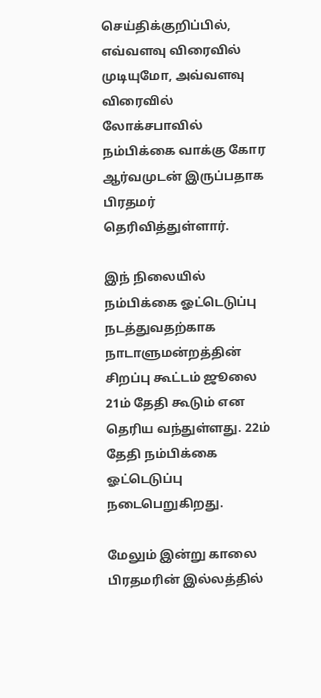செய்திக்குறிப்பில், எவ்வளவு விரைவில் முடியுமோ, அவ்வளவு விரைவில் லோக்சபாவில் நம்பிக்கை வாக்கு கோர ஆர்வமுடன் இருப்பதாக பிரதமர் தெரிவித்துள்ளார்.

இந் நிலையில் நம்பிக்கை ஓட்டெடுப்பு நடத்துவதற்காக நாடாளுமன்றத்தின் சிறப்பு கூட்டம் ஜூலை 21ம் தேதி கூடும் என தெரிய வந்துள்ளது. 22ம் தேதி நம்பிக்கை ஓட்‌டெடுப்பு நடைபெறுகிறது.

மேலும் இன்று காலை பிரதமரின் இல்லத்தில்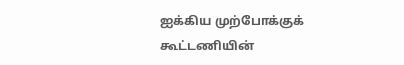ஐக்கிய முற்போக்குக் கூட்டணியின்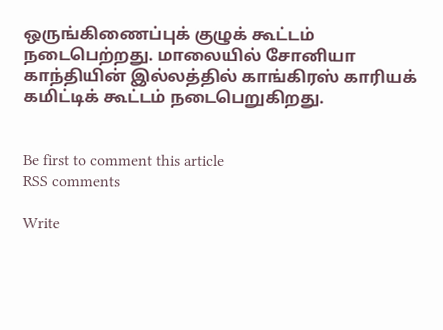ஒருங்கிணைப்புக் குழுக் கூட்டம் நடைபெற்றது. மாலையில் சோனியா காந்தியின் இல்லத்தில் காங்கிரஸ் காரியக் கமிட்டிக் கூட்டம் நடைபெறுகிறது.


Be first to comment this article
RSS comments

Write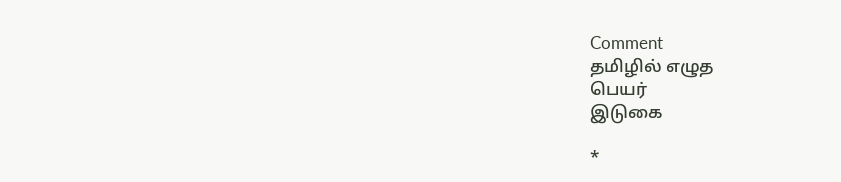Comment
தமிழில் எழுத
பெயர்
இடுகை

*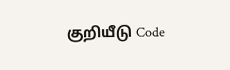குறியீடு Code